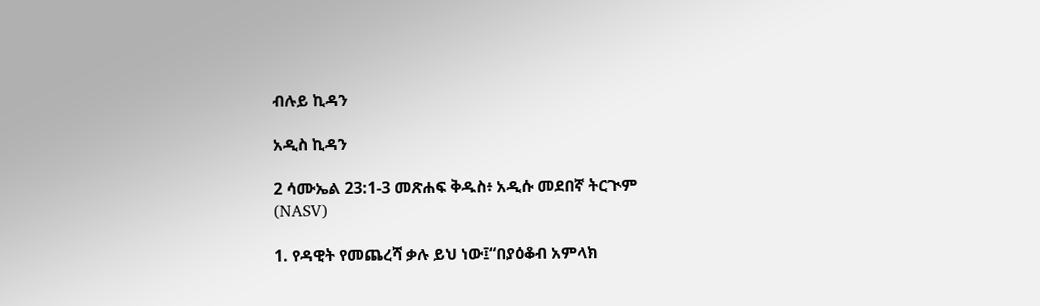ብሉይ ኪዳን

አዲስ ኪዳን

2 ሳሙኤል 23:1-3 መጽሐፍ ቅዱስ፥ አዲሱ መደበኛ ትርጒም (NASV)

1. የዳዊት የመጨረሻ ቃሉ ይህ ነው፤“በያዕቆብ አምላክ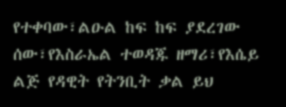የተቀባው፣ልዑል ከፍ ከፍ ያደረገው ሰው፣የእስራኤል ተወዳጁ ዘማሪ፣የእሴይ ልጅ የዳዊት የትንቢት ቃል ይህ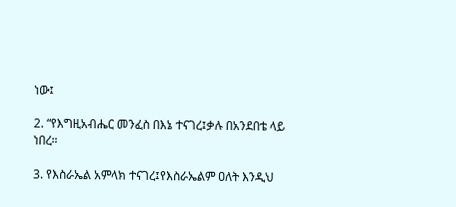ነው፤

2. “የእግዚአብሔር መንፈስ በእኔ ተናገረ፤ቃሉ በአንደበቴ ላይ ነበረ።

3. የእስራኤል አምላክ ተናገረ፤የእስራኤልም ዐለት እንዲህ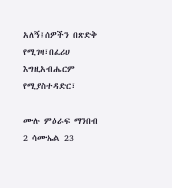አለኝ፤ሰዎችን በጽድቅ የሚገዛ፣በፈሪሀ እግዚአብሔርም የሚያስተዳድር፣

ሙሉ ምዕራፍ ማንበብ 2 ሳሙኤል 23